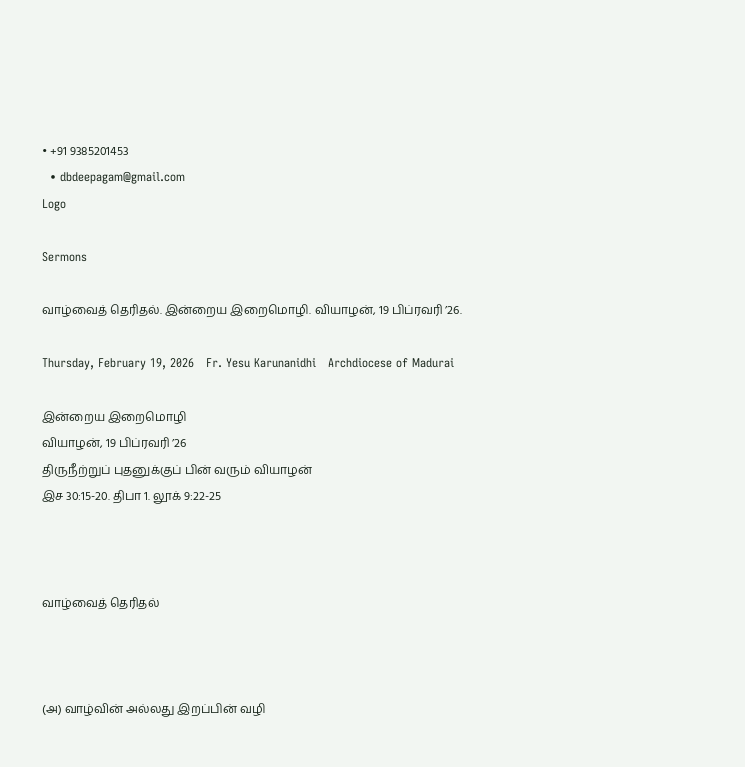• +91 9385201453
  • dbdeepagam@gmail.com
Logo

Sermons

வாழ்வைத் தெரிதல். இன்றைய இறைமொழி. வியாழன், 19 பிப்ரவரி ’26.

Thursday, February 19, 2026   Fr. Yesu Karunanidhi   Archdiocese of Madurai

இன்றைய இறைமொழி
வியாழன், 19 பிப்ரவரி ’26
திருநீற்றுப் புதனுக்குப் பின் வரும் வியாழன்
இச 30:15-20. திபா 1. லூக் 9:22-25



வாழ்வைத் தெரிதல்



(அ) வாழ்வின் அல்லது இறப்பின் வழி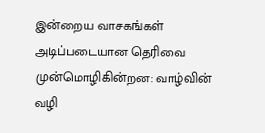இன்றைய வாசகங்கள் அடிப்படையான தெரிவை முன்மொழிகின்றன: வாழ்வின் வழி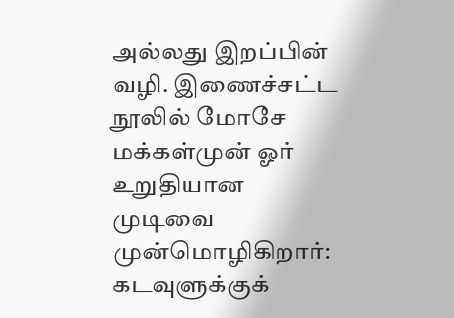அல்லது இறப்பின் வழி. இணைச்சட்ட நூலில் மோசே மக்கள்முன் ஓர் உறுதியான முடிவை முன்மொழிகிறார்: கடவுளுக்குக்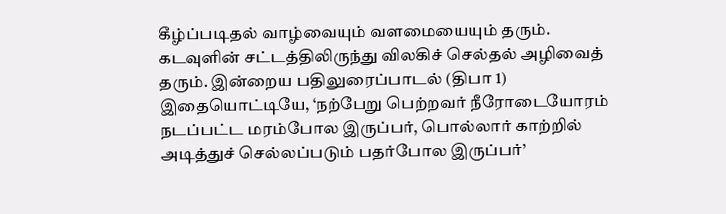கீழ்ப்படிதல் வாழ்வையும் வளமையையும் தரும். கடவுளின் சட்டத்திலிருந்து விலகிச் செல்தல் அழிவைத் தரும். இன்றைய பதிலுரைப்பாடல் (திபா 1) இதையொட்டியே, ‘நற்பேறு பெற்றவர் நீரோடையோரம் நடப்பட்ட மரம்போல இருப்பர், பொல்லார் காற்றில் அடித்துச் செல்லப்படும் பதர்போல இருப்பர்’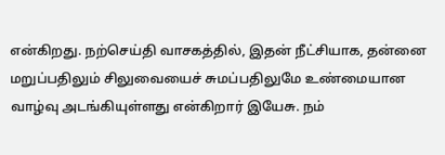என்கிறது. நற்செய்தி வாசகத்தில், இதன் நீட்சியாக, தன்னை மறுப்பதிலும் சிலுவையைச் சுமப்பதிலுமே உண்மையான வாழ்வு அடங்கியுள்ளது என்கிறார் இயேசு. நம்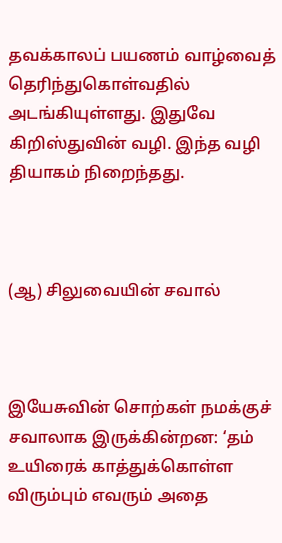தவக்காலப் பயணம் வாழ்வைத் தெரிந்துகொள்வதில் அடங்கியுள்ளது. இதுவே கிறிஸ்துவின் வழி. இந்த வழி தியாகம் நிறைந்தது.



(ஆ) சிலுவையின் சவால்



இயேசுவின் சொற்கள் நமக்குச் சவாலாக இருக்கின்றன: ‘தம் உயிரைக் காத்துக்கொள்ள விரும்பும் எவரும் அதை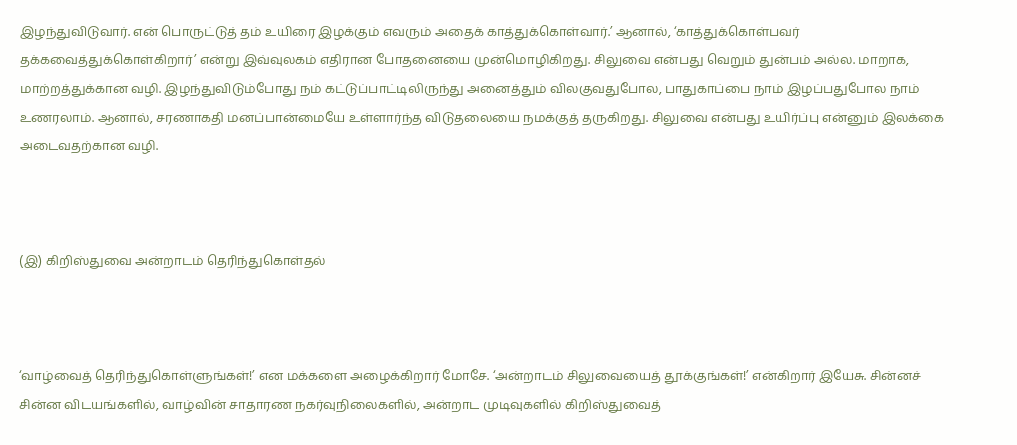இழந்துவிடுவார். என் பொருட்டுத் தம் உயிரை இழக்கும் எவரும் அதைக் காத்துக்கொள்வார்.’ ஆனால், ‘காத்துக்கொள்பவர் தக்கவைத்துக்கொள்கிறார்’ என்று இவ்வுலகம் எதிரான போதனையை முன்மொழிகிறது. சிலுவை என்பது வெறும் துன்பம் அல்ல. மாறாக, மாற்றத்துக்கான வழி. இழந்துவிடும்போது நம் கட்டுப்பாட்டிலிருந்து அனைத்தும் விலகுவதுபோல, பாதுகாப்பை நாம் இழப்பதுபோல நாம் உணரலாம். ஆனால், சரணாகதி மனப்பான்மையே உள்ளார்ந்த விடுதலையை நமக்குத் தருகிறது. சிலுவை என்பது உயிர்ப்பு என்னும் இலக்கை அடைவதற்கான வழி.



(இ) கிறிஸ்துவை அன்றாடம் தெரிந்துகொள்தல்



‘வாழ்வைத் தெரிந்துகொள்ளுங்கள்!’ என மக்களை அழைக்கிறார் மோசே. ‘அன்றாடம் சிலுவையைத் தூக்குங்கள்!’ என்கிறார் இயேசு. சின்னச் சின்ன விடயங்களில், வாழ்வின் சாதாரண நகர்வுநிலைகளில், அன்றாட முடிவுகளில் கிறிஸ்துவைத்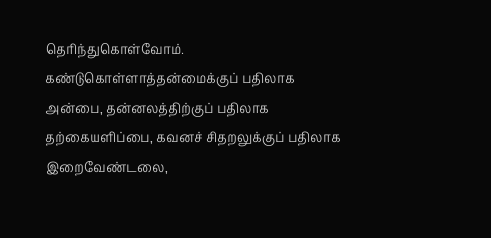தெரிந்துகொள்வோம். கண்டுகொள்ளாத்தன்மைக்குப் பதிலாக அன்பை, தன்னலத்திற்குப் பதிலாக தற்கையளிப்பை, கவனச் சிதறலுக்குப் பதிலாக இறைவேண்டலை,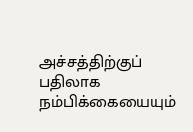அச்சத்திற்குப் பதிலாக நம்பிக்கையையும்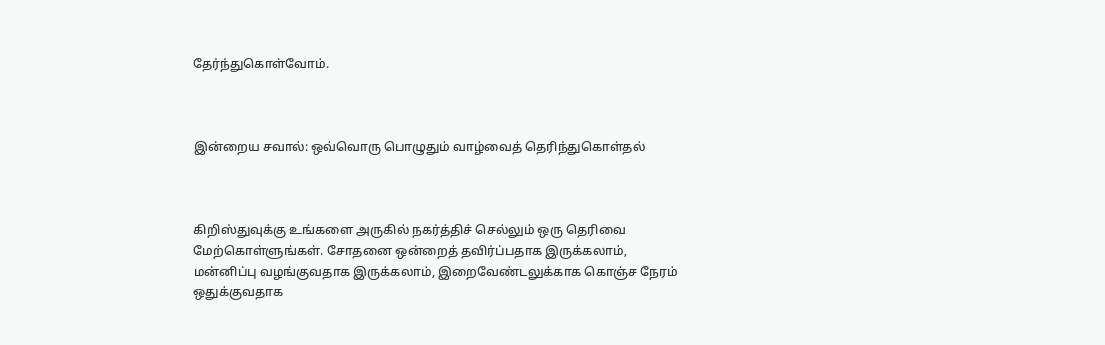தேர்ந்துகொள்வோம்.



இன்றைய சவால்: ஒவ்வொரு பொழுதும் வாழ்வைத் தெரிந்துகொள்தல்



கிறிஸ்துவுக்கு உங்களை அருகில் நகர்த்திச் செல்லும் ஒரு தெரிவை மேற்கொள்ளுங்கள். சோதனை ஒன்றைத் தவிர்ப்பதாக இருக்கலாம், மன்னிப்பு வழங்குவதாக இருக்கலாம், இறைவேண்டலுக்காக கொஞ்ச நேரம் ஒதுக்குவதாக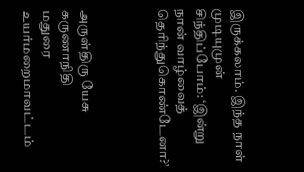இருக்கலாம். இந்த நாள் முடியுமுன் சிந்திப்போம்: ‘இன்று நான் வாழ்வைத் தெரிந்துகொண்டேனா?’



அருள்திரு யேசு கருணாநிதி
மதுரை உயர்மறைமாவட்டம்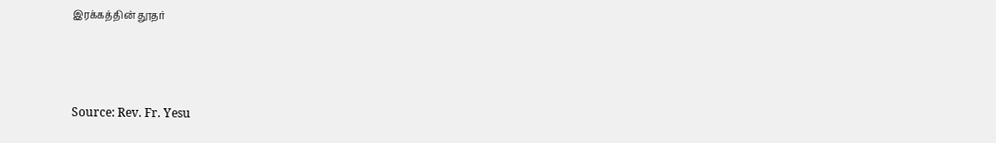இரக்கத்தின் தூதர்



Source: Rev. Fr. Yesu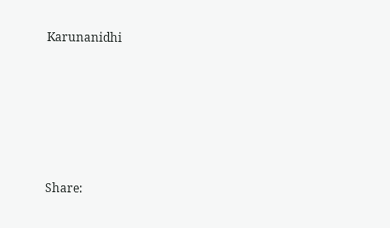Karunanidhi






Share: